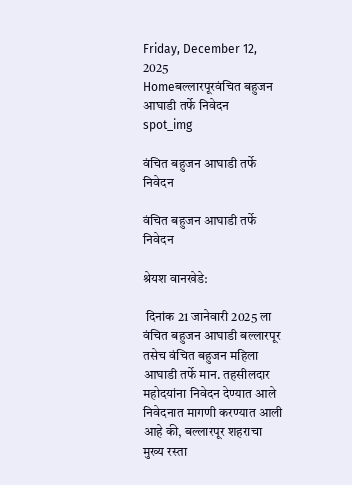Friday, December 12, 2025
Homeबल्लारपूरवंचित बहुजन आघाडी तर्फे निवेदन
spot_img

वंचित बहुजन आघाडी तर्फे निवेदन

वंचित बहुजन आघाडी तर्फे निवेदन

श्रेयश वानखेडे:

 दिनांक 21 जानेवारी 2025 ला वंचित बहुजन आघाडी बल्लारपूर तसेच वंचित बहुजन महिला आघाडी तर्फे मान. तहसीलदार महोदयांना निवेदन देण्यात आले निवेदनात मागणी करण्यात आली आहे की, बल्लारपूर शहराचा मुख्य रस्ता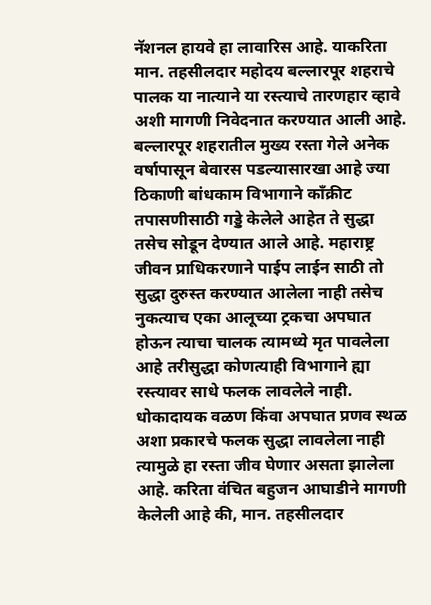नॅशनल हायवे हा लावारिस आहे. याकरिता मान. तहसीलदार महोदय बल्लारपूर शहराचे पालक या नात्याने या रस्त्याचे तारणहार व्हावे अशी मागणी निवेदनात करण्यात आली आहे. बल्लारपूर शहरातील मुख्य रस्ता गेले अनेक वर्षापासून बेवारस पडल्यासारखा आहे ज्या ठिकाणी बांधकाम विभागाने काँक्रीट तपासणीसाठी गड्डे केलेले आहेत ते सुद्धा तसेच सोडून देण्यात आले आहे. महाराष्ट्र जीवन प्राधिकरणाने पाईप लाईन साठी तो सुद्धा दुरुस्त करण्यात आलेला नाही तसेच नुकत्याच एका आलूच्या ट्रकचा अपघात होऊन त्याचा चालक त्यामध्ये मृत पावलेला आहे तरीसुद्धा कोणत्याही विभागाने ह्या रस्त्यावर साधे फलक लावलेले नाही. धोकादायक वळण किंवा अपघात प्रणव स्थळ अशा प्रकारचे फलक सुद्धा लावलेला नाही त्यामुळे हा रस्ता जीव घेणार असता झालेला आहे. करिता वंचित बहुजन आघाडीने मागणी केलेली आहे की, मान. तहसीलदार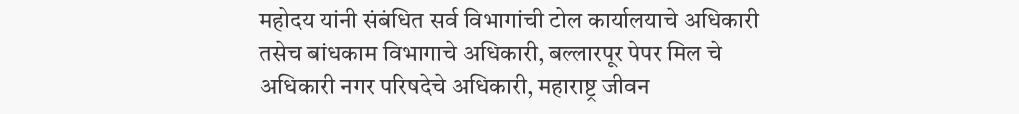महोदय यांनी संबंधित सर्व विभागांची टोल कार्यालयाचे अधिकारी तसेच बांधकाम विभागाचे अधिकारी, बल्लारपूर पेपर मिल चे अधिकारी नगर परिषदेचे अधिकारी, महाराष्ट्र जीवन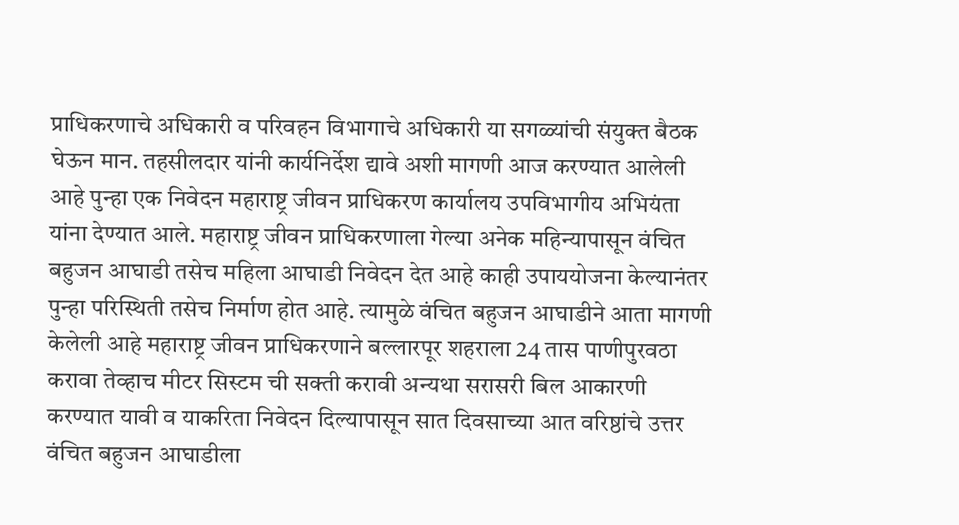प्राधिकरणाचे अधिकारी व परिवहन विभागाचे अधिकारी या सगळ्यांची संयुक्त बैठक घेऊन मान. तहसीलदार यांनी कार्यनिर्देश द्यावे अशी मागणी आज करण्यात आलेली आहे पुन्हा एक निवेदन महाराष्ट्र जीवन प्राधिकरण कार्यालय उपविभागीय अभियंता यांना देण्यात आले. महाराष्ट्र जीवन प्राधिकरणाला गेल्या अनेक महिन्यापासून वंचित बहुजन आघाडी तसेच महिला आघाडी निवेदन देत आहे काही उपाययोजना केल्यानंतर पुन्हा परिस्थिती तसेच निर्माण होत आहे. त्यामुळे वंचित बहुजन आघाडीने आता मागणी केलेली आहे महाराष्ट्र जीवन प्राधिकरणाने बल्लारपूर शहराला 24 तास पाणीपुरवठा करावा तेव्हाच मीटर सिस्टम ची सक्ती करावी अन्यथा सरासरी बिल आकारणी करण्यात यावी व याकरिता निवेदन दिल्यापासून सात दिवसाच्या आत वरिष्ठांचे उत्तर वंचित बहुजन आघाडीला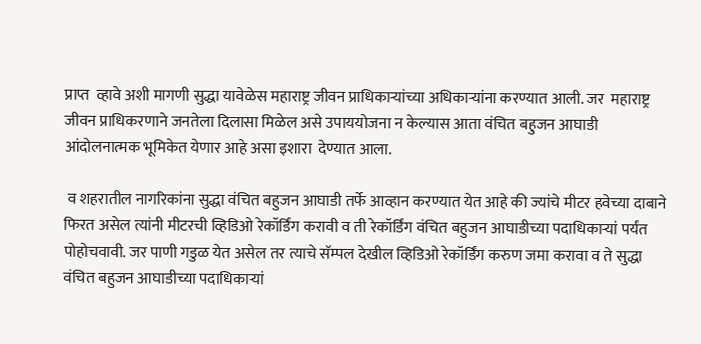प्राप्त  व्हावे अशी मागणी सुद्धा यावेळेस महाराष्ट्र जीवन प्राधिकार्‍यांच्या अधिकाऱ्यांना करण्यात आली. जर  महाराष्ट्र जीवन प्राधिकरणाने जनतेला दिलासा मिळेल असे उपाययोजना न केल्यास आता वंचित बहुजन आघाडी आंदोलनात्मक भूमिकेत येणार आहे असा इशारा  देण्यात आला.

 व शहरातील नागरिकांना सुद्धा वंचित बहुजन आघाडी तर्फे आव्हान करण्यात येत आहे की ज्यांचे मीटर हवेच्या दाबाने फिरत असेल त्यांनी मीटरची व्हिडिओ रेकॉर्डिंग करावी व ती रेकॉर्डिंग वंचित बहुजन आघाडीच्या पदाधिकाऱ्यां पर्यंत पोहोचवावी. जर पाणी गडुळ येत असेल तर त्याचे सॅम्पल देखील व्हिडिओ रेकॉर्डिंग करुण जमा करावा व ते सुद्धा वंचित बहुजन आघाडीच्या पदाधिकाऱ्यां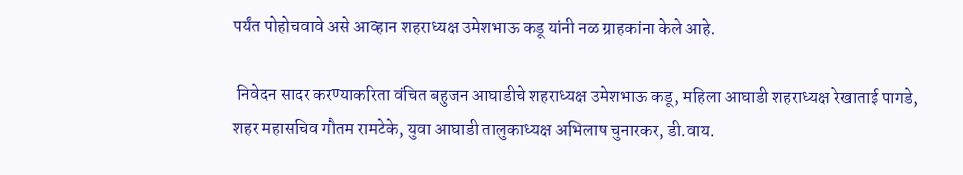पर्यंत पोहोचवावे असे आव्हान शहराध्यक्ष उमेशभाऊ कडू यांनी नळ ग्राहकांना केले आहे.

 निवेदन सादर करण्याकरिता वंचित बहुजन आघाडीचे शहराध्यक्ष उमेशभाऊ कडू, महिला आघाडी शहराध्यक्ष रेखाताई पागडे, शहर महासचिव गौतम रामटेके, युवा आघाडी तालुकाध्यक्ष अभिलाष चुनारकर, डी.वाय.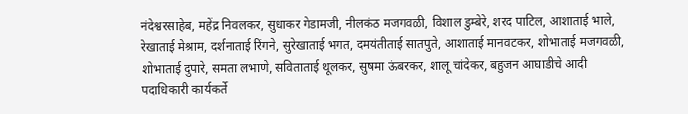नंदेश्वरसाहेब, महेंद्र निवलकर, सुधाकर गेडामजी, नीलकंठ मजगवळी, विशाल डुम्बेरे, शरद पाटिल, आशाताई भाले, रेखाताई मेश्राम, दर्शनाताई रिंगने, सुरेखाताई भगत, दमयंतीताई सातपुते, आशाताई मानवटकर, शोभाताई मजगवळी, शोभाताई दुपारे, समता लभाणे, सविताताई थूलकर, सुषमा ऊंबरकर, शालू चांदेकर, बहुजन आघाडीचे आदी पदाधिकारी कार्यकर्ते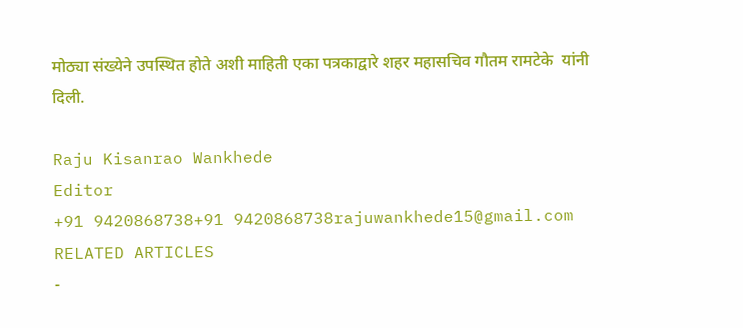मोठ्या संख्येने उपस्थित होते अशी माहिती एका पत्रकाद्वारे शहर महासचिव गौतम रामटेके  यांनी दिली.

Raju Kisanrao Wankhede
Editor
+91 9420868738+91 9420868738rajuwankhede15@gmail.com
RELATED ARTICLES
-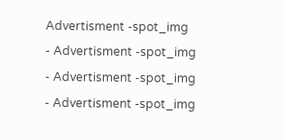Advertisment -spot_img
- Advertisment -spot_img
- Advertisment -spot_img
- Advertisment -spot_img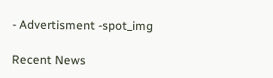- Advertisment -spot_img

Recent News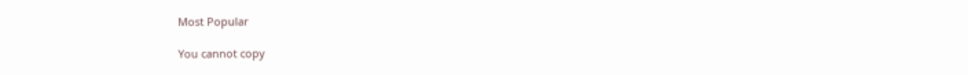Most Popular

You cannot copy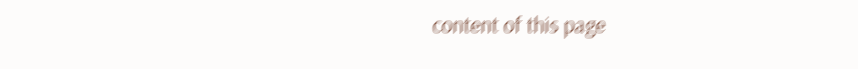content of this page